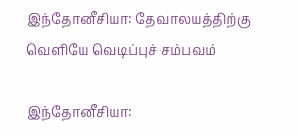இந்தோனீசியா: தேவாலயத்திற்கு வெளியே வெடிப்புச் சம்பவம்

இந்தோனீசியா: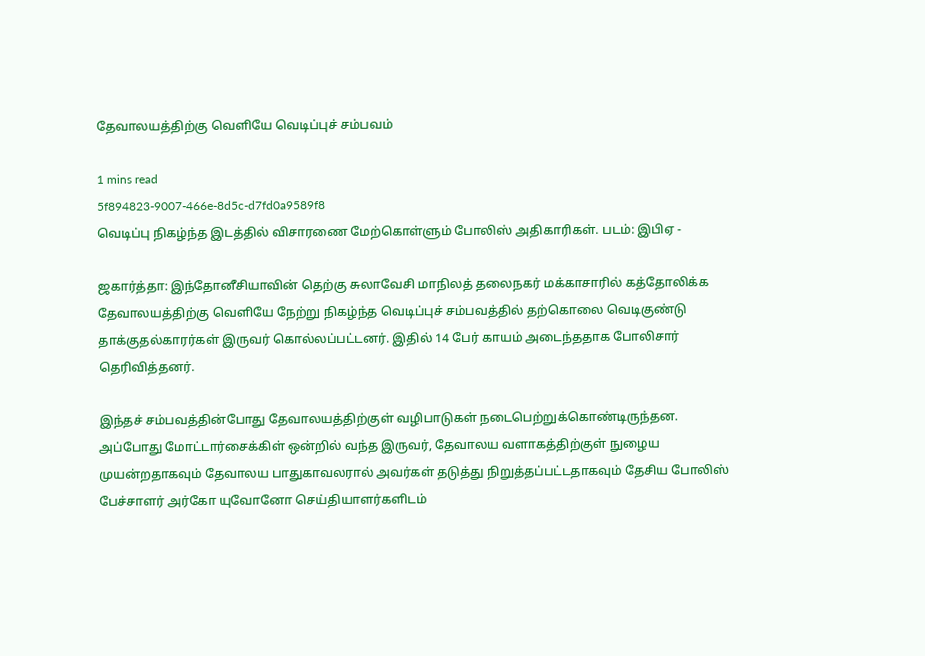தேவாலயத்திற்கு வெளியே வெடிப்புச் சம்பவம்

1 mins read
5f894823-9007-466e-8d5c-d7fd0a9589f8
வெடிப்பு நிகழ்ந்த இடத்தில் விசாரணை மேற்கொள்ளும் போலிஸ் அதிகாரிகள். படம்: இபிஏ -

ஜகார்த்தா: இந்தோனீசியாவின் தெற்கு சுலாவேசி மாநிலத் தலைநகர் மக்காசாரில் கத்தோலிக்க தேவாலயத்திற்கு வெளியே நேற்று நிகழ்ந்த வெடிப்புச் சம்பவத்தில் தற்கொலை வெடிகுண்டு தாக்குதல்காரர்கள் இருவர் கொல்லப்பட்டனர். இதில் 14 பேர் காயம் அடைந்ததாக போலிசார் தெரிவித்தனர்.

இந்தச் சம்பவத்தின்போது தேவாலயத்திற்குள் வழிபாடுகள் நடைபெற்றுக்கொண்டிருந்தன. அப்போது மோட்டார்சைக்கிள் ஒன்றில் வந்த இருவர், தேவாலய வளாகத்திற்குள் நுழைய முயன்றதாகவும் தேவாலய பாதுகாவலரால் அவர்கள் தடுத்து நிறுத்தப்பட்டதாகவும் தேசிய போலிஸ் பேச்சாளர் அர்கோ யுவோனோ செய்தியாளர்களிடம்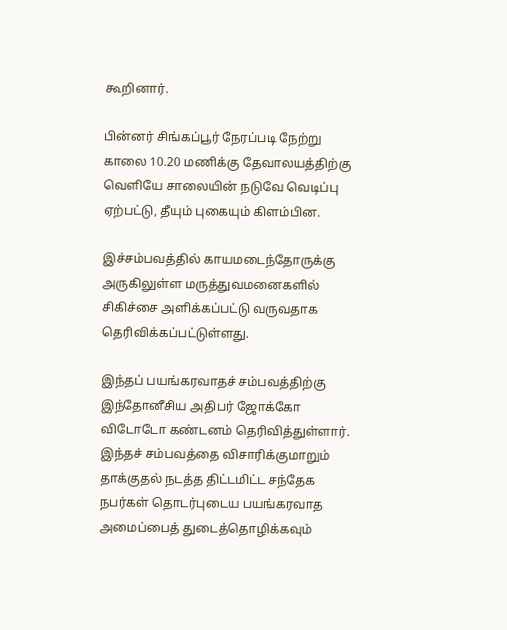கூறினார்.

பின்னர் சிங்கப்பூர் நேரப்படி நேற்று காலை 10.20 மணிக்கு தேவாலயத்திற்கு வெளியே சாலையின் நடுவே வெடிப்பு ஏற்பட்டு, தீயும் புகையும் கிளம்பின.

இச்சம்பவத்தில் காயமடைந்தோருக்கு அருகிலுள்ள மருத்துவமனைகளில் சிகிச்சை அளிக்கப்பட்டு வருவதாக தெரிவிக்கப்பட்டுள்ளது.

இந்தப் பயங்கரவாதச் சம்பவத்திற்கு இந்தோனீசிய அதிபர் ஜோக்கோ விடோடோ கண்டனம் தெரிவித்துள்ளார். இந்தச் சம்பவத்தை விசாரிக்குமாறும் தாக்குதல் நடத்த திட்டமிட்ட சந்தேக நபர்கள் தொடர்புடைய பயங்கரவாத அமைப்பைத் துடைத்தொழிக்கவும்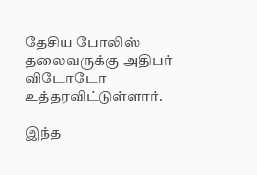தேசிய போலிஸ் தலைவருக்கு அதிபர் விடோடோ உத்தரவிட்டுள்ளார்.

இந்த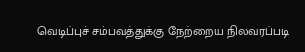வெடிப்புச் சம்பவத்துக்கு நேற்றைய நிலவரப்படி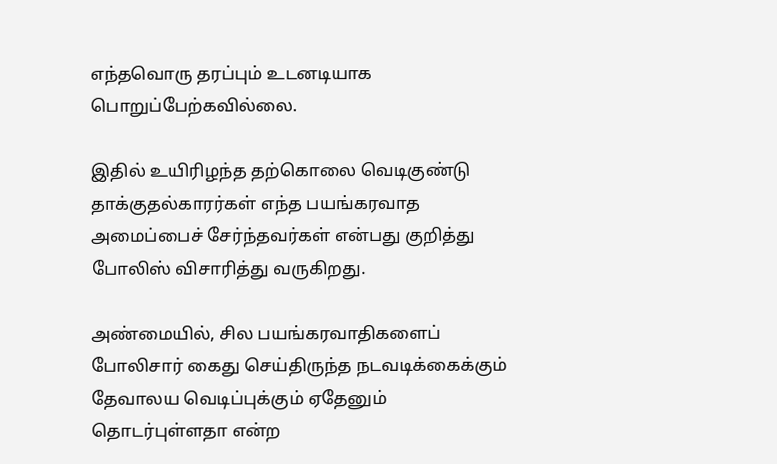எந்தவொரு தரப்பும் உடனடியாக பொறுப்பேற்கவில்லை.

இதில் உயிரிழந்த தற்கொலை வெடிகுண்டு தாக்குதல்காரர்கள் எந்த பயங்கரவாத அமைப்பைச் சேர்ந்தவர்கள் என்பது குறித்து போலிஸ் விசாரித்து வருகிறது.

அண்மையில், சில பயங்கரவாதிகளைப் போலிசார் கைது செய்திருந்த நடவடிக்கைக்கும் தேவாலய வெடிப்புக்கும் ஏதேனும் தொடர்புள்ளதா என்ற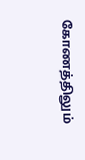கோணத்திலும்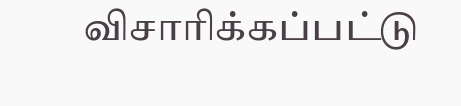விசாரிக்கப்பட்டு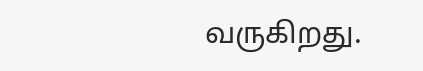வருகிறது.